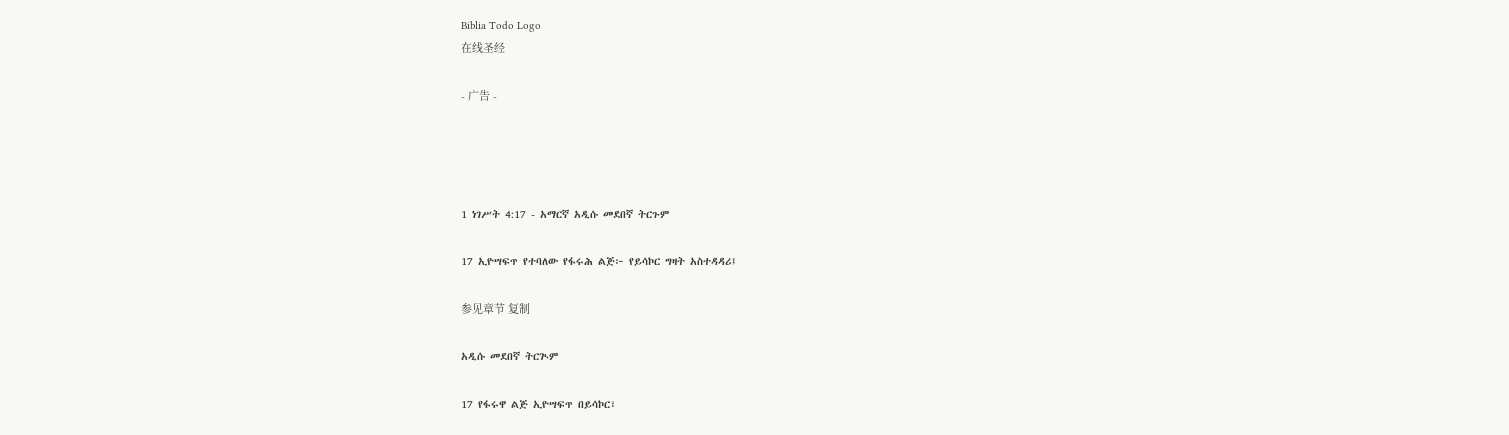Biblia Todo Logo
在线圣经

- 广告 -




1 ነገሥት 4:17 - አማርኛ አዲሱ መደበኛ ትርጉም

17 ኢዮሣፍጥ የተባለው የፋሩሕ ልጅ፦ የይሳኮር ግዛት አስተዳዳሪ፤

参见章节 复制

አዲሱ መደበኛ ትርጒም

17 የፋሩዋ ልጅ ኢዮሣፍጥ በይሳኮር፣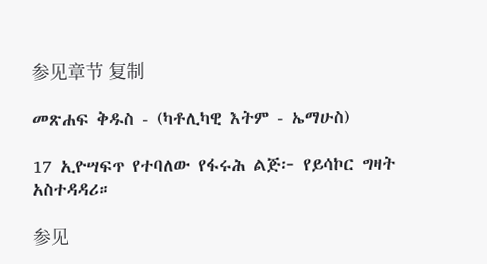参见章节 复制

መጽሐፍ ቅዱስ - (ካቶሊካዊ እትም - ኤማሁስ)

17 ኢዮሣፍጥ የተባለው የፋሩሕ ልጅ፦ የይሳኮር ግዛት አስተዳዳሪ።

参见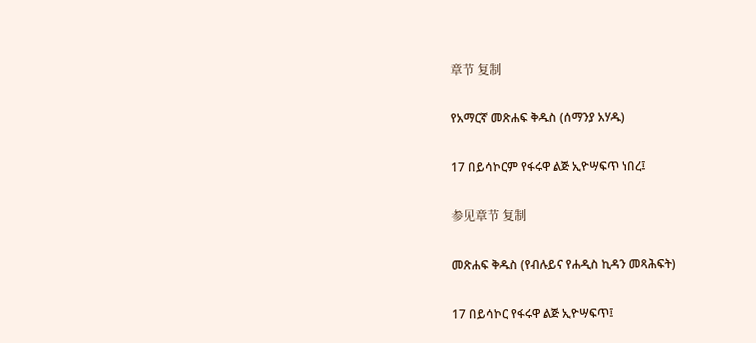章节 复制

የአማርኛ መጽሐፍ ቅዱስ (ሰማንያ አሃዱ)

17 በይሳኮርም የፋሩዋ ልጅ ኢዮሣፍጥ ነበረ፤

参见章节 复制

መጽሐፍ ቅዱስ (የብሉይና የሐዲስ ኪዳን መጻሕፍት)

17 በይሳኮር የፋሩዋ ልጅ ኢዮሣፍጥ፤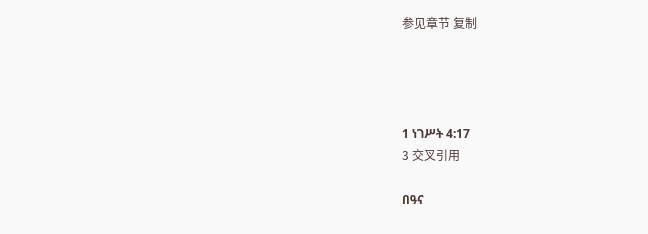参见章节 复制




1 ነገሥት 4:17
3 交叉引用

በዓና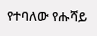የተባለው የሑሻይ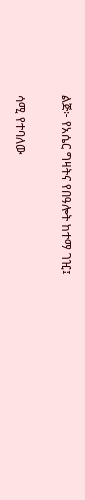ልጅ፦ የአሴር ግዛትና የበዓሎት ከተማ ገዢ፤


ሳሚ የተባለው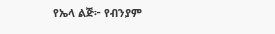የኤላ ልጅ፦ የብንያም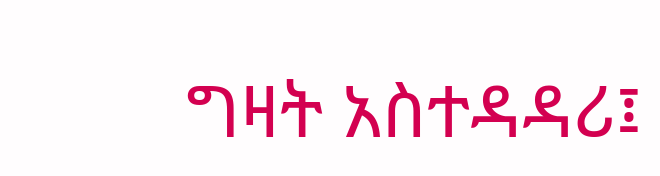ግዛት አስተዳዳሪ፤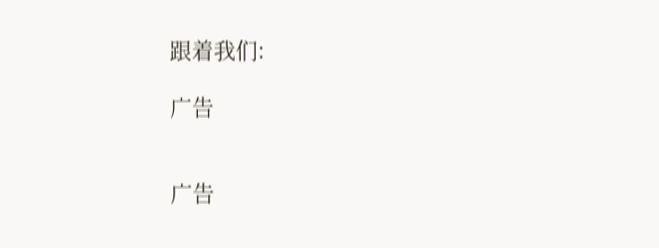跟着我们:

广告


广告